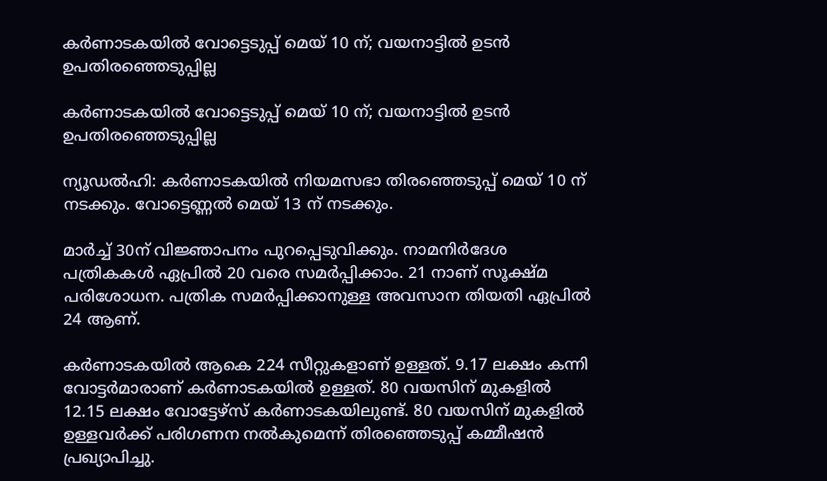കര്‍ണാടകയില്‍ വോട്ടെടുപ്പ് മെയ് 10 ന്; വയനാട്ടില്‍ ഉടന്‍ ഉപതിരഞ്ഞെടുപ്പില്ല

കര്‍ണാടകയില്‍ വോട്ടെടുപ്പ് മെയ് 10 ന്; വയനാട്ടില്‍ ഉടന്‍ ഉപതിരഞ്ഞെടുപ്പില്ല

ന്യൂഡല്‍ഹി: കര്‍ണാടകയില്‍ നിയമസഭാ തിരഞ്ഞെടുപ്പ് മെയ് 10 ന് നടക്കും. വോട്ടെണ്ണല്‍ മെയ് 13 ന് നടക്കും.

മാര്‍ച്ച് 30ന് വിജ്ഞാപനം പുറപ്പെടുവിക്കും. നാമനിര്‍ദേശ പത്രികകള്‍ ഏപ്രില്‍ 20 വരെ സമര്‍പ്പിക്കാം. 21 നാണ് സൂക്ഷ്മ പരിശോധന. പത്രിക സമര്‍പ്പിക്കാനുള്ള അവസാന തിയതി ഏപ്രില്‍ 24 ആണ്.

കര്‍ണാടകയില്‍ ആകെ 224 സീറ്റുകളാണ് ഉള്ളത്. 9.17 ലക്ഷം കന്നി വോട്ടര്‍മാരാണ് കര്‍ണാടകയില്‍ ഉള്ളത്. 80 വയസിന് മുകളില്‍ 12.15 ലക്ഷം വോട്ടേഴ്സ് കര്‍ണാടകയിലുണ്ട്. 80 വയസിന് മുകളില്‍ ഉള്ളവര്‍ക്ക് പരിഗണന നല്‍കുമെന്ന് തിരഞ്ഞെടുപ്പ് കമ്മീഷന്‍ പ്രഖ്യാപിച്ചു.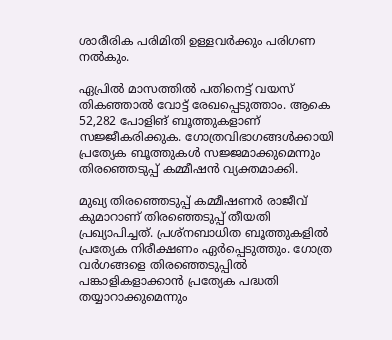ശാരീരിക പരിമിതി ഉള്ളവര്‍ക്കും പരിഗണ നല്‍കും.

ഏപ്രില്‍ മാസത്തില്‍ പതിനെട്ട് വയസ് തികഞ്ഞാല്‍ വോട്ട് രേഖപ്പെടുത്താം. ആകെ 52,282 പോളിങ് ബൂത്തുകളാണ് സജ്ജീകരിക്കുക. ഗോത്രവിഭാഗങ്ങള്‍ക്കായി പ്രത്യേക ബൂത്തുകള്‍ സജ്ജമാക്കുമെന്നും തിരഞ്ഞെടുപ്പ് കമ്മീഷന്‍ വ്യക്തമാക്കി.

മുഖ്യ തിരഞ്ഞെടുപ്പ് കമ്മീഷണര്‍ രാജീവ് കുമാറാണ് തിരഞ്ഞെടുപ്പ് തീയതി പ്രഖ്യാപിച്ചത്. പ്രശ്നബാധിത ബൂത്തുകളില്‍ പ്രത്യേക നിരീക്ഷണം ഏര്‍പ്പെടുത്തും. ഗോത്ര വര്‍ഗങ്ങളെ തിരഞ്ഞെടുപ്പില്‍ പങ്കാളികളാക്കാന്‍ പ്രത്യേക പദ്ധതി തയ്യാറാക്കുമെന്നും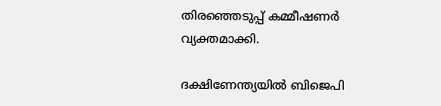തിരഞ്ഞെടുപ്പ് കമ്മീഷണര്‍ വ്യക്തമാക്കി.

ദക്ഷിണേന്ത്യയില്‍ ബിജെപി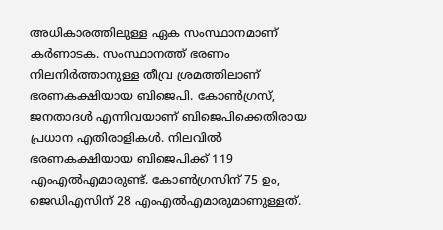അധികാരത്തിലുള്ള ഏക സംസ്ഥാനമാണ് കര്‍ണാടക. സംസ്ഥാനത്ത് ഭരണം നിലനിര്‍ത്താനുള്ള തീവ്ര ശ്രമത്തിലാണ് ഭരണകക്ഷിയായ ബിജെപി. കോണ്‍ഗ്രസ്, ജനതാദള്‍ എന്നിവയാണ് ബിജെപിക്കെതിരായ പ്രധാന എതിരാളികള്‍. നിലവില്‍ ഭരണകക്ഷിയായ ബിജെപിക്ക് 119 എംഎല്‍എമാരുണ്ട്. കോണ്‍ഗ്രസിന് 75 ഉം, ജെഡിഎസിന് 28 എംഎല്‍എമാരുമാണുള്ളത്.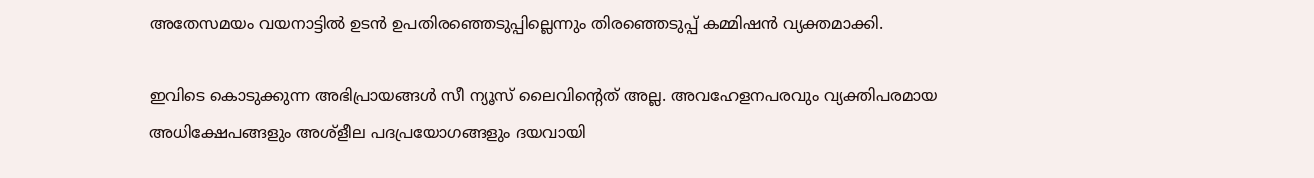അതേസമയം വയനാട്ടില്‍ ഉടന്‍ ഉപതിരഞ്ഞെടുപ്പില്ലെന്നും തിരഞ്ഞെടുപ്പ് കമ്മിഷന്‍ വ്യക്തമാക്കി.

ഇവിടെ കൊടുക്കുന്ന അഭിപ്രായങ്ങള്‍ സീ ന്യൂസ് ലൈവിന്റെത് അല്ല. അവഹേളനപരവും വ്യക്തിപരമായ അധിക്ഷേപങ്ങളും അശ്‌ളീല പദപ്രയോഗങ്ങളും ദയവായി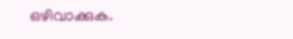ഒഴിവാക്കുക.